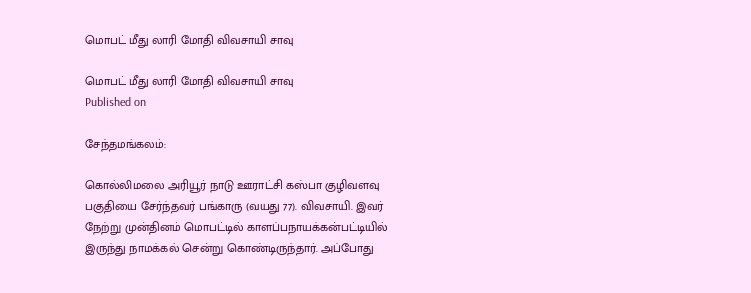மொபட் மீது லாரி மோதி விவசாயி சாவு

மொபட் மீது லாரி மோதி விவசாயி சாவு
Published on

சேந்தமங்கலம்:

கொல்லிமலை அரியூர் நாடு ஊராட்சி கஸ்பா குழிவளவு பகுதியை சேர்ந்தவர் பங்காரு (வயது 77). விவசாயி. இவர் நேற்று முன்தினம் மொபட்டில் காளப்பநாயக்கன்பட்டியில் இருந்து நாமக்கல் சென்று கொண்டிருந்தார். அப்போது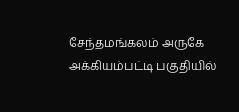சேந்தமங்கலம் அருகே அக்கியம்பட்டி பகுதியில்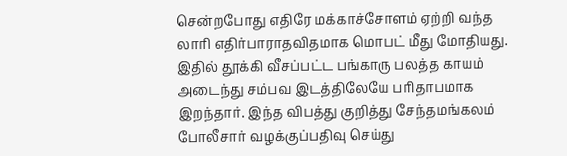சென்றபோது எதிரே மக்காச்சோளம் ஏற்றி வந்த லாரி எதிர்பாராதவிதமாக மொபட் மீது மோதியது. இதில் தூக்கி வீசப்பட்ட பங்காரு பலத்த காயம் அடைந்து சம்பவ இடத்திலேயே பரிதாபமாக இறந்தார். இந்த விபத்து குறித்து சேந்தமங்கலம் போலீசார் வழக்குப்பதிவு செய்து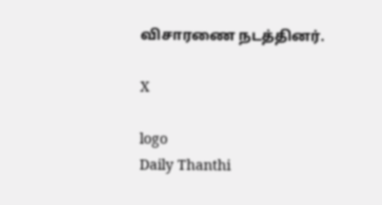விசாரணை நடத்தினர்.

X

logo
Daily Thanthi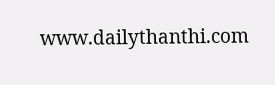www.dailythanthi.com